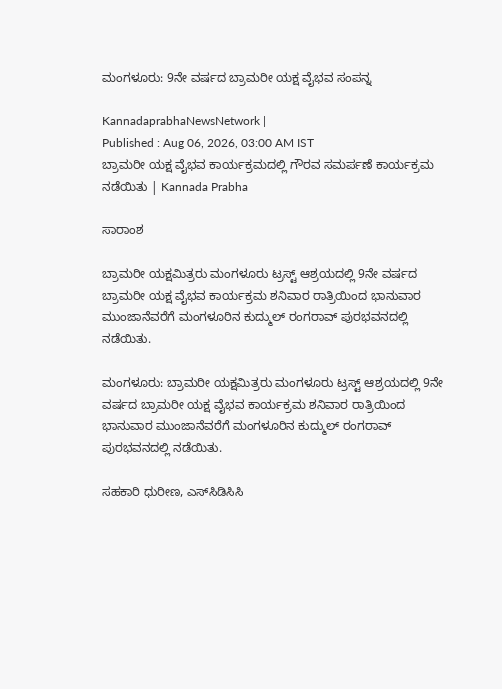ಮಂಗಳೂರು: 9ನೇ ವರ್ಷದ ಬ್ರಾಮರೀ ಯಕ್ಷ ವೈಭವ ಸಂಪನ್ನ

KannadaprabhaNewsNetwork |
Published : Aug 06, 2026, 03:00 AM IST
ಬ್ರಾಮರೀ ಯಕ್ಷ ವೈಭವ ಕಾರ್ಯಕ್ರಮದಲ್ಲಿ ಗೌರವ ಸಮರ್ಪಣೆ ಕಾರ್ಯಕ್ರಮ ನಡೆಯಿತು | Kannada Prabha

ಸಾರಾಂಶ

ಬ್ರಾಮರೀ ಯಕ್ಷಮಿತ್ರರು ಮಂಗಳೂರು ಟ್ರಸ್ಟ್ ಆಶ್ರಯದಲ್ಲಿ 9ನೇ ವರ್ಷದ ಬ್ರಾಮರೀ ಯಕ್ಷ ವೈಭವ ಕಾರ್ಯಕ್ರಮ ಶನಿವಾರ ರಾತ್ರಿಯಿಂದ ಭಾನುವಾರ ಮುಂಜಾನೆವರೆಗೆ ಮಂಗಳೂರಿನ ಕುದ್ಮುಲ್ ರಂಗರಾವ್ ಪುರಭವನದಲ್ಲಿ ನಡೆಯಿತು.

ಮಂಗಳೂರು: ಬ್ರಾಮರೀ ಯಕ್ಷಮಿತ್ರರು ಮಂಗಳೂರು ಟ್ರಸ್ಟ್ ಆಶ್ರಯದಲ್ಲಿ 9ನೇ ವರ್ಷದ ಬ್ರಾಮರೀ ಯಕ್ಷ ವೈಭವ ಕಾರ್ಯಕ್ರಮ ಶನಿವಾರ ರಾತ್ರಿಯಿಂದ ಭಾನುವಾರ ಮುಂಜಾನೆವರೆಗೆ ಮಂಗಳೂರಿನ ಕುದ್ಮುಲ್ ರಂಗರಾವ್ ಪುರಭವನದಲ್ಲಿ ನಡೆಯಿತು.

ಸಹಕಾರಿ ಧುರೀಣ, ಎಸ್‌ಸಿಡಿಸಿಸಿ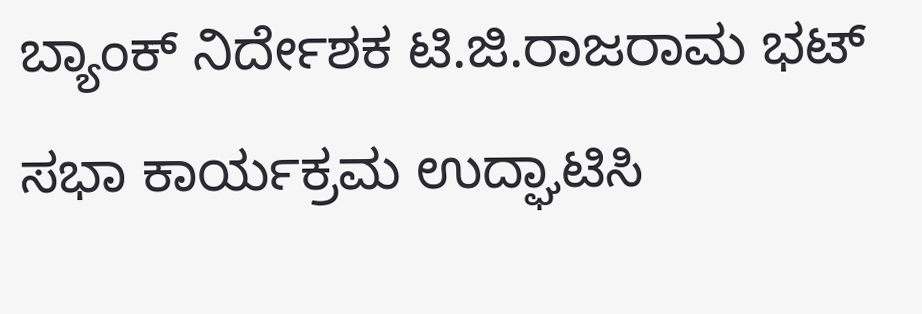ಬ್ಯಾಂಕ್ ನಿರ್ದೇಶಕ ಟಿ.ಜಿ.ರಾಜರಾಮ ಭಟ್ ಸಭಾ ಕಾರ್ಯಕ್ರಮ ಉದ್ಘಾಟಿಸಿ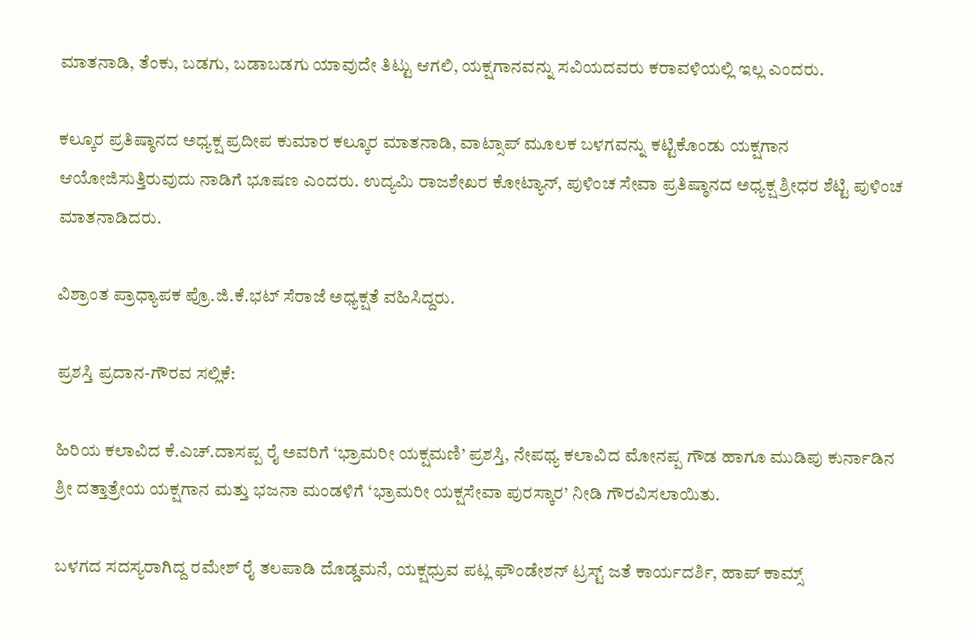ಮಾತನಾಡಿ, ತೆಂಕು, ಬಡಗು, ಬಡಾಬಡಗು ಯಾವುದೇ ತಿಟ್ಟು ಆಗಲಿ, ಯಕ್ಷಗಾನವನ್ನು ಸವಿಯದವರು ಕರಾವಳಿಯಲ್ಲಿ ಇಲ್ಲ ಎಂದರು.

ಕಲ್ಕೂರ ಪ್ರತಿಷ್ಠಾನದ ಅಧ್ಯಕ್ಷ ಪ್ರದೀಪ ಕುಮಾರ ಕಲ್ಕೂರ ಮಾತನಾಡಿ, ವಾಟ್ಸಾಪ್ ಮೂಲಕ ಬಳಗವನ್ನು ಕಟ್ಟಿಕೊಂಡು ಯಕ್ಷಗಾನ ಆಯೋಜಿಸುತ್ತಿರುವುದು ನಾಡಿಗೆ ಭೂಷಣ ಎಂದರು. ಉದ್ಯಮಿ ರಾಜಶೇಖರ ಕೋಟ್ಯಾನ್, ಪುಳಿಂಚ ಸೇವಾ ಪ್ರತಿಷ್ಠಾನದ ಅಧ್ಯಕ್ಷ ಶ್ರೀಧರ ಶೆಟ್ಟಿ ಪುಳಿಂಚ ಮಾತನಾಡಿದರು.

ವಿಶ್ರಾಂತ ಪ್ರಾಧ್ಯಾಪಕ ಪ್ರೊ.ಜಿ.ಕೆ.ಭಟ್ ಸೆರಾಜೆ ಅಧ್ಯಕ್ಷತೆ ವಹಿಸಿದ್ದರು.

ಪ್ರಶಸ್ತಿ ಪ್ರದಾನ-ಗೌರವ ಸಲ್ಲಿಕೆ:

ಹಿರಿಯ ಕಲಾವಿದ ಕೆ.ಎಚ್‌.ದಾಸಪ್ಪ ರೈ ಅವರಿಗೆ ‘ಭ್ರಾಮರೀ ಯಕ್ಷಮಣಿ’ ಪ್ರಶಸ್ತಿ, ನೇಪಥ್ಯ ಕಲಾವಿದ ಮೋನಪ್ಪ ಗೌಡ ಹಾಗೂ ಮುಡಿಪು ಕುರ್ನಾಡಿನ ಶ್ರೀ ದತ್ತಾತ್ರೇಯ ಯಕ್ಷಗಾನ ಮತ್ತು ಭಜನಾ ಮಂಡಳಿಗೆ ‘ಭ್ರಾಮರೀ ಯಕ್ಷಸೇವಾ ಪುರಸ್ಕಾರ’ ನೀಡಿ ಗೌರವಿಸಲಾಯಿತು.

ಬಳಗದ ಸದಸ್ಯರಾಗಿದ್ದ ರಮೇಶ್ ರೈ ತಲಪಾಡಿ ದೊಡ್ಡಮನೆ, ಯಕ್ಷಧ್ರುವ ಪಟ್ಲ ಫೌಂಡೇಶನ್ ಟ್ರಸ್ಟ್ ಜತೆ ಕಾರ್ಯದರ್ಶಿ, ಹಾಪ್ ಕಾಮ್ಸ್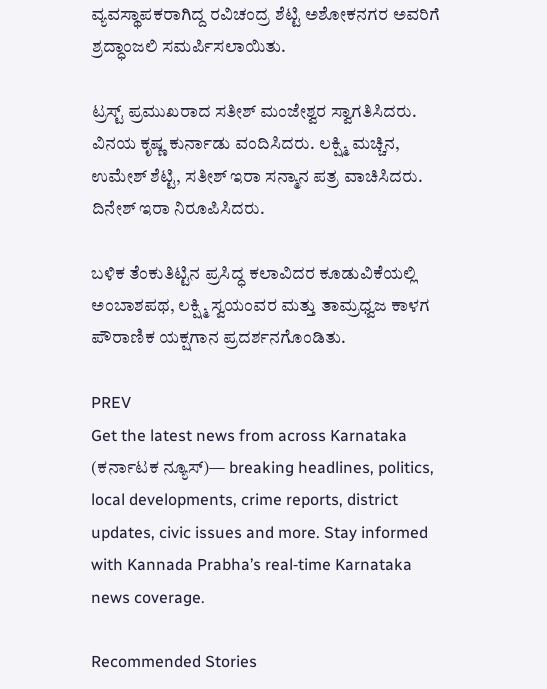ವ್ಯವಸ್ಥಾಪಕರಾಗಿದ್ದ ರವಿಚಂದ್ರ ಶೆಟ್ಟಿ ಅಶೋಕನಗರ ಅವರಿಗೆ ಶ್ರದ್ಧಾಂಜಲಿ ಸಮರ್ಪಿಸಲಾಯಿತು.

ಟ್ರಸ್ಟ್ ಪ್ರಮುಖರಾದ ಸತೀಶ್ ಮಂಜೇಶ್ವರ ಸ್ವಾಗತಿಸಿದರು. ವಿನಯ ಕೃಷ್ಣ ಕುರ್ನಾಡು ವಂದಿಸಿದರು. ಲಕ್ಷ್ಮಿ ಮಚ್ಚಿನ, ಉಮೇಶ್ ಶೆಟ್ಟಿ, ಸತೀಶ್ ಇರಾ ಸನ್ಮಾನ ಪತ್ರ ವಾಚಿಸಿದರು. ದಿನೇಶ್ ಇರಾ ನಿರೂಪಿಸಿದರು.

ಬಳಿಕ ತೆಂಕುತಿಟ್ಟಿನ ಪ್ರಸಿದ್ಧ ಕಲಾವಿದರ ಕೂಡುವಿಕೆಯಲ್ಲಿ ಅಂಬಾಶಪಥ, ಲಕ್ಷ್ಮಿ ಸ್ವಯಂವರ ಮತ್ತು ತಾಮ್ರಧ್ವಜ ಕಾಳಗ ಪೌರಾಣಿಕ ಯಕ್ಷಗಾನ ಪ್ರದರ್ಶನಗೊಂಡಿತು.

PREV
Get the latest news from across Karnataka (ಕರ್ನಾಟಕ ನ್ಯೂಸ್)— breaking headlines, politics, local developments, crime reports, district updates, civic issues and more. Stay informed with Kannada Prabha’s real‑time Karnataka news coverage.

Recommended Stories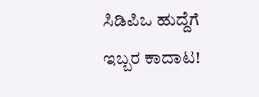ಸಿಡಿಪಿಒ ಹುದ್ದೆಗೆ ಇಬ್ಬರ ಕಾದಾಟ!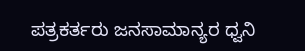ಪತ್ರಕರ್ತರು ಜನಸಾಮಾನ್ಯರ ಧ್ವನಿ